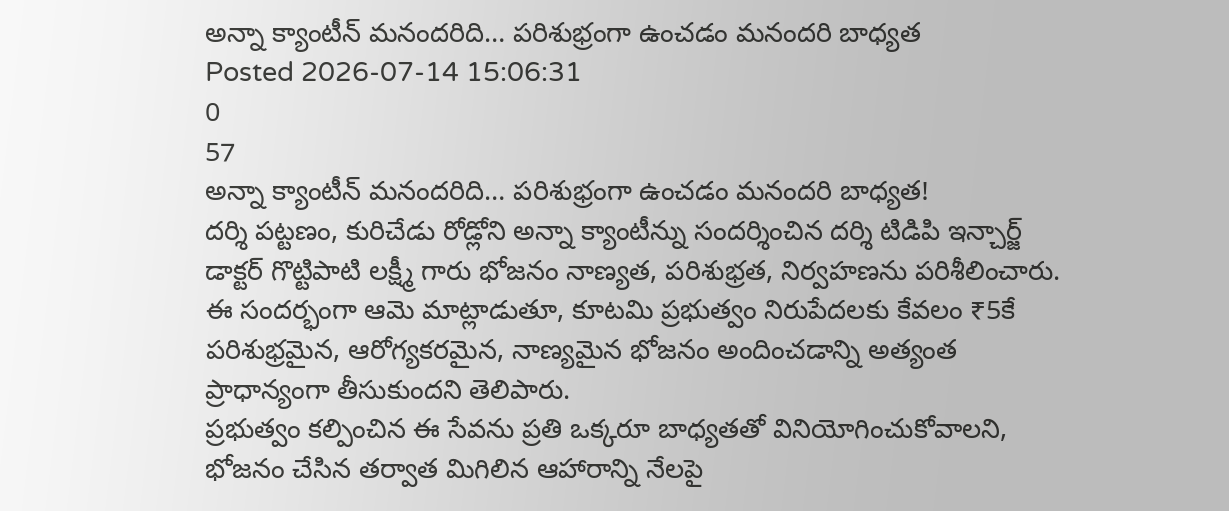అన్నా క్యాంటీన్ మనందరిది… పరిశుభ్రంగా ఉంచడం మనందరి బాధ్యత
Posted 2026-07-14 15:06:31
0
57
అన్నా క్యాంటీన్ మనందరిది… పరిశుభ్రంగా ఉంచడం మనందరి బాధ్యత!
దర్శి పట్టణం, కురిచేడు రోడ్లోని అన్నా క్యాంటీన్ను సందర్శించిన దర్శి టిడిపి ఇన్చార్జ్ డాక్టర్ గొట్టిపాటి లక్ష్మీ గారు భోజనం నాణ్యత, పరిశుభ్రత, నిర్వహణను పరిశీలించారు.
ఈ సందర్భంగా ఆమె మాట్లాడుతూ, కూటమి ప్రభుత్వం నిరుపేదలకు కేవలం ₹5కే పరిశుభ్రమైన, ఆరోగ్యకరమైన, నాణ్యమైన భోజనం అందించడాన్ని అత్యంత ప్రాధాన్యంగా తీసుకుందని తెలిపారు.
ప్రభుత్వం కల్పించిన ఈ సేవను ప్రతి ఒక్కరూ బాధ్యతతో వినియోగించుకోవాలని, భోజనం చేసిన తర్వాత మిగిలిన ఆహారాన్ని నేలపై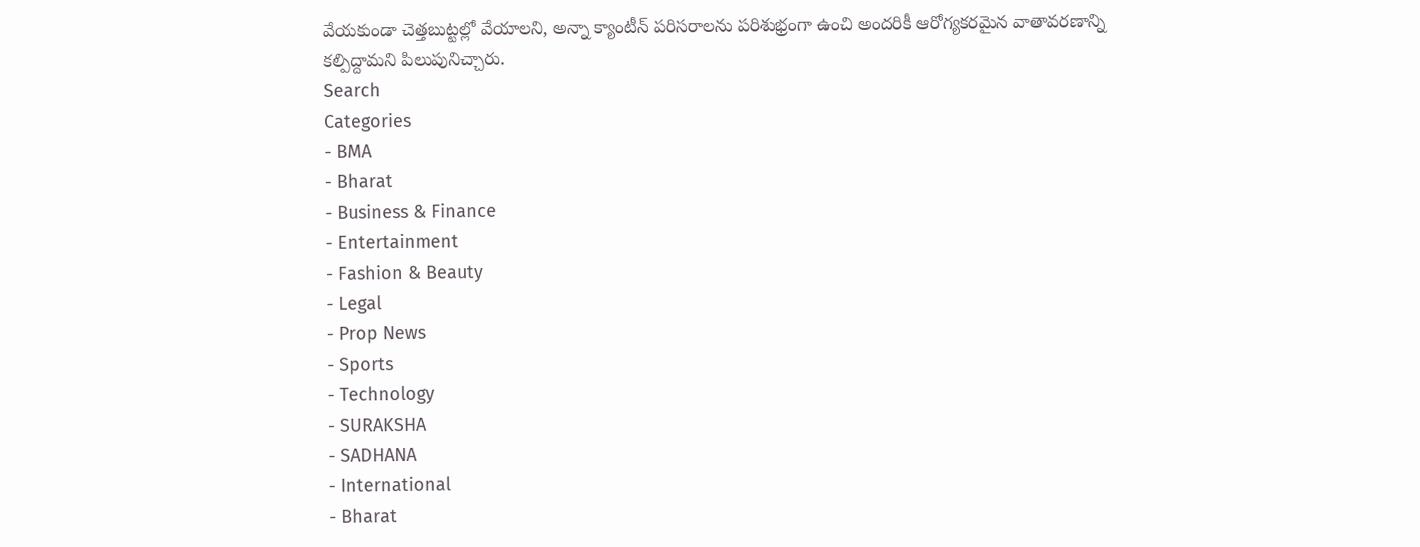వేయకుండా చెత్తబుట్టల్లో వేయాలని, అన్నా క్యాంటీన్ పరిసరాలను పరిశుభ్రంగా ఉంచి అందరికీ ఆరోగ్యకరమైన వాతావరణాన్ని కల్పిద్దామని పిలుపునిచ్చారు.
Search
Categories
- BMA
- Bharat
- Business & Finance
- Entertainment
- Fashion & Beauty
- Legal
- Prop News
- Sports
- Technology
- SURAKSHA
- SADHANA
- International
- Bharat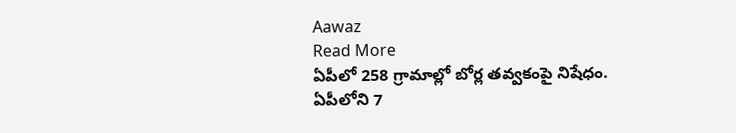Aawaz
Read More
ఏపీలో 258 గ్రామాల్లో బోర్ల తవ్వకంపై నిషేధం.
ఏపీలోని 7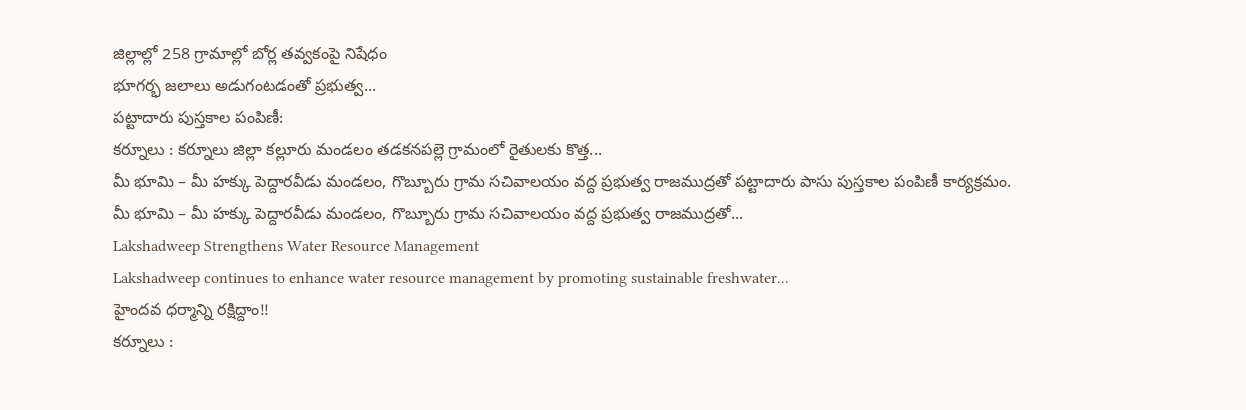జిల్లాల్లో 258 గ్రామాల్లో బోర్ల తవ్వకంపై నిషేధం
భూగర్భ జలాలు అడుగంటడంతో ప్రభుత్వ...
పట్టాదారు పుస్తకాల పంపిణీ:
కర్నూలు : కర్నూలు జిల్లా కల్లూరు మండలం తడకనపల్లె గ్రామంలో రైతులకు కొత్త...
మీ భూమి – మీ హక్కు పెద్దారవీడు మండలం, గొబ్బూరు గ్రామ సచివాలయం వద్ద ప్రభుత్వ రాజముద్రతో పట్టాదారు పాసు పుస్తకాల పంపిణీ కార్యక్రమం.
మీ భూమి – మీ హక్కు పెద్దారవీడు మండలం, గొబ్బూరు గ్రామ సచివాలయం వద్ద ప్రభుత్వ రాజముద్రతో...
Lakshadweep Strengthens Water Resource Management
Lakshadweep continues to enhance water resource management by promoting sustainable freshwater...
హైందవ ధర్మాన్ని రక్షిద్దాం!!
కర్నూలు :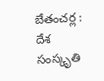బేతంచర్ల : దేశ సంస్కృతి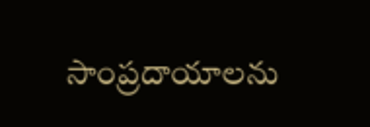సాంప్రదాయాలను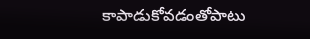కాపాడుకోవడంతోపాటు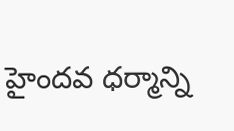హైందవ ధర్మాన్ని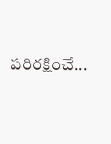పరిరక్షించే...